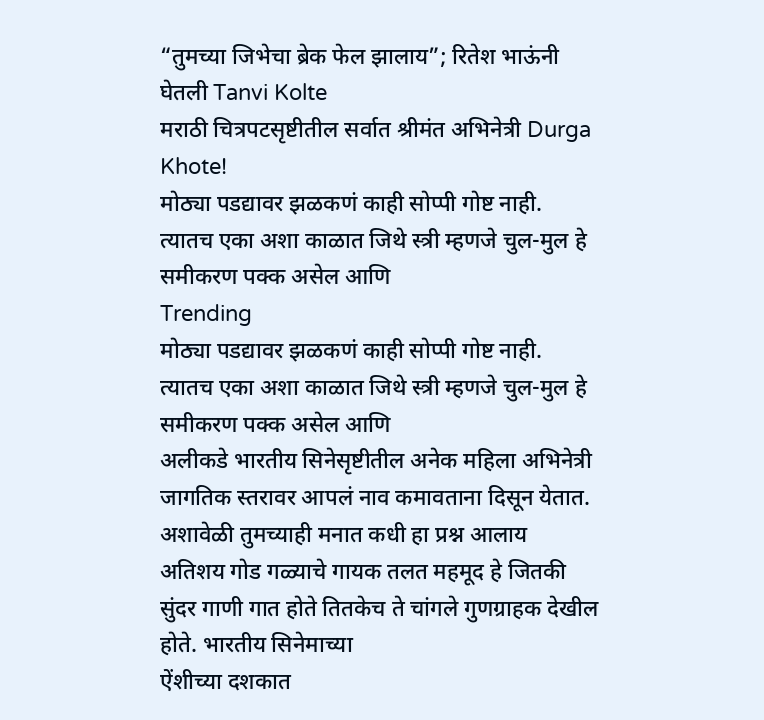“तुमच्या जिभेचा ब्रेक फेल झालाय”; रितेश भाऊंनी घेतली Tanvi Kolte
मराठी चित्रपटसृष्टीतील सर्वात श्रीमंत अभिनेत्री Durga Khote!
मोठ्या पडद्यावर झळकणं काही सोप्पी गोष्ट नाही. त्यातच एका अशा काळात जिथे स्त्री म्हणजे चुल-मुल हे समीकरण पक्क असेल आणि
Trending
मोठ्या पडद्यावर झळकणं काही सोप्पी गोष्ट नाही. त्यातच एका अशा काळात जिथे स्त्री म्हणजे चुल-मुल हे समीकरण पक्क असेल आणि
अलीकडे भारतीय सिनेसृष्टीतील अनेक महिला अभिनेत्री जागतिक स्तरावर आपलं नाव कमावताना दिसून येतात. अशावेळी तुमच्याही मनात कधी हा प्रश्न आलाय
अतिशय गोड गळ्याचे गायक तलत महमूद हे जितकी सुंदर गाणी गात होते तितकेच ते चांगले गुणग्राहक देखील होते. भारतीय सिनेमाच्या
ऐंशीच्या दशकात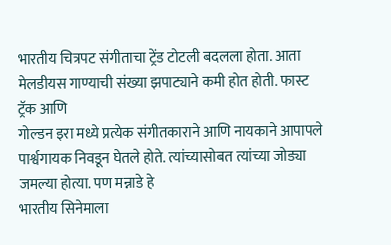भारतीय चित्रपट संगीताचा ट्रेंड टोटली बदलला होता. आता मेलडीयस गाण्याची संख्या झपाट्याने कमी होत होती. फास्ट ट्रॅक आणि
गोल्डन इरा मध्ये प्रत्येक संगीतकाराने आणि नायकाने आपापले पार्श्वगायक निवडून घेतले होते. त्यांच्यासोबत त्यांच्या जोड्या जमल्या होत्या. पण मन्नाडे हे
भारतीय सिनेमाला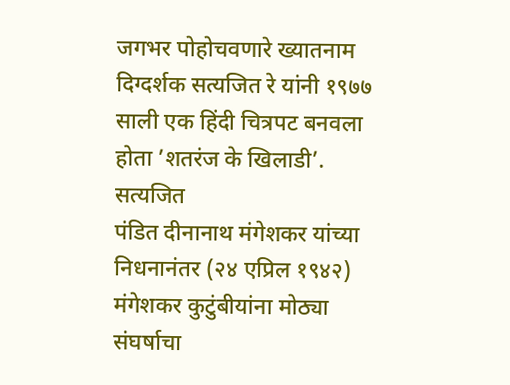जगभर पोहोचवणारे ख्यातनाम दिग्दर्शक सत्यजित रे यांनी १९७७ साली एक हिंदी चित्रपट बनवला होता ’शतरंज के खिलाडी’. सत्यजित
पंडित दीनानाथ मंगेशकर यांच्या निधनानंतर (२४ एप्रिल १९४२) मंगेशकर कुटुंबीयांना मोठ्या संघर्षाचा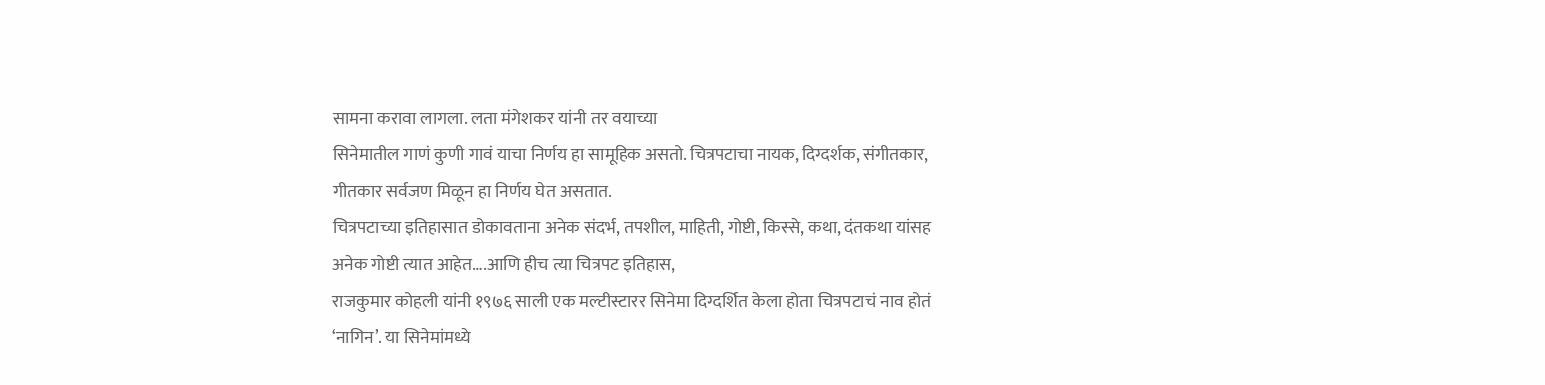सामना करावा लागला. लता मंगेशकर यांनी तर वयाच्या
सिनेमातील गाणं कुणी गावं याचा निर्णय हा सामूहिक असतो. चित्रपटाचा नायक, दिग्दर्शक, संगीतकार, गीतकार सर्वजण मिळून हा निर्णय घेत असतात.
चित्रपटाच्या इतिहासात डोकावताना अनेक संदर्भ, तपशील, माहिती, गोष्टी, किस्से, कथा, दंतकथा यांसह अनेक गोष्टी त्यात आहेत….आणि हीच त्या चित्रपट इतिहास,
राजकुमार कोहली यांनी १९७६ साली एक मल्टीस्टारर सिनेमा दिग्दर्शित केला होता चित्रपटाचं नाव होतं ‘नागिन’. या सिनेमांमध्ये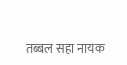तब्बल सहा नायक